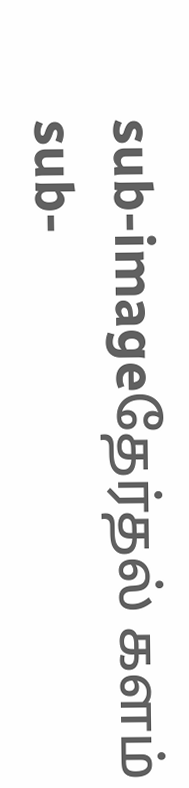sub-imageதேர்தல் களம்
sub-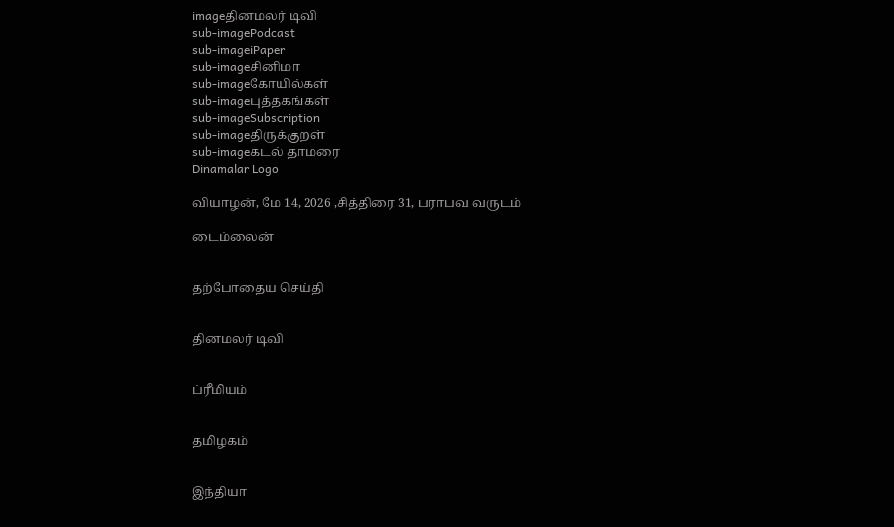imageதினமலர் டிவி
sub-imagePodcast
sub-imageiPaper
sub-imageசினிமா
sub-imageகோயில்கள்
sub-imageபுத்தகங்கள்
sub-imageSubscription
sub-imageதிருக்குறள்
sub-imageகடல் தாமரை
Dinamalar Logo

வியாழன், மே 14, 2026 ,சித்திரை 31, பராபவ வருடம்

டைம்லைன்


தற்போதைய செய்தி


தினமலர் டிவி


ப்ரீமியம்


தமிழகம்


இந்தியா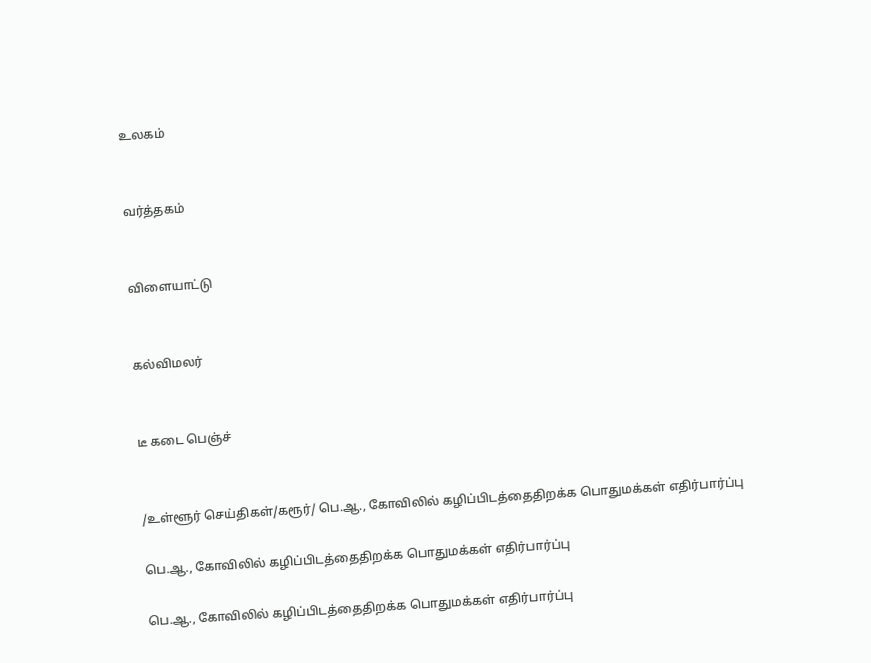உலகம்


வர்த்தகம்


விளையாட்டு


கல்விமலர்


டீ கடை பெஞ்ச்


/உள்ளூர் செய்திகள்/கரூர்/ பெ.ஆ., கோவிலில் கழிப்பிடத்தைதிறக்க பொதுமக்கள் எதிர்பார்ப்பு

பெ.ஆ., கோவிலில் கழிப்பிடத்தைதிறக்க பொதுமக்கள் எதிர்பார்ப்பு

பெ.ஆ., கோவிலில் கழிப்பிடத்தைதிறக்க பொதுமக்கள் எதிர்பார்ப்பு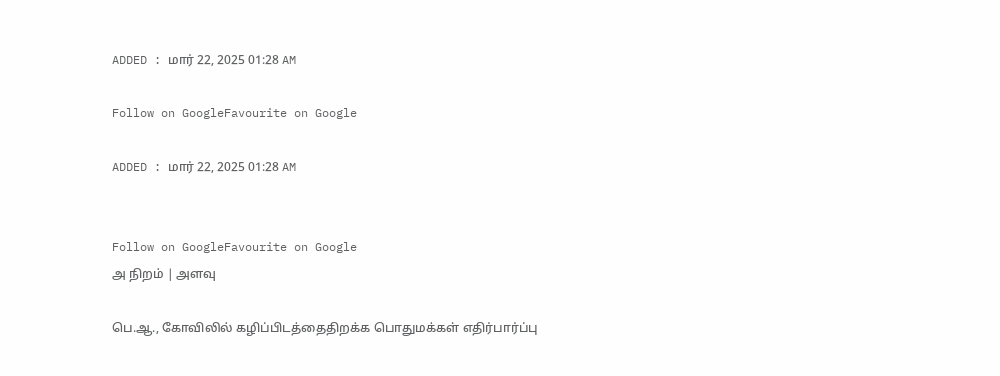ADDED : மார் 22, 2025 01:28 AM

Follow on GoogleFavourite on Google

ADDED : மார் 22, 2025 01:28 AM


Follow on GoogleFavourite on Google
அ நிறம் | அளவு

பெ.ஆ., கோவிலில் கழிப்பிடத்தைதிறக்க பொதுமக்கள் எதிர்பார்ப்பு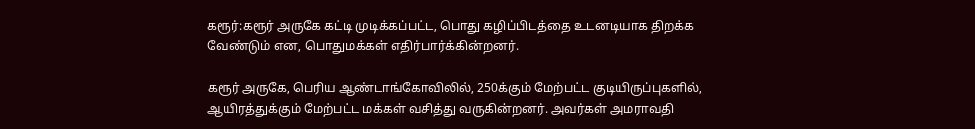கரூர்:கரூர் அருகே கட்டி முடிக்கப்பட்ட, பொது கழிப்பிடத்தை உடனடியாக திறக்க வேண்டும் என, பொதுமக்கள் எதிர்பார்க்கின்றனர்.

கரூர் அருகே, பெரிய ஆண்டாங்கோவிலில், 250க்கும் மேற்பட்ட குடியிருப்புகளில், ஆயிரத்துக்கும் மேற்பட்ட மக்கள் வசித்து வருகின்றனர். அவர்கள் அமராவதி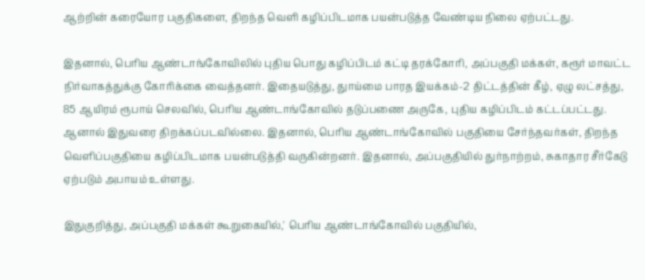ஆற்றின் கரையோர பகுதிகளை, திறந்த வெளி கழிப்பிடமாக பயன்படுத்த வேண்டிய நிலை ஏற்பட்டது.

இதனால், பெரிய ஆண்டாங்கோவிலில் புதிய பொது கழிப்பிடம் கட்டி தரக்கோரி, அப்பகுதி மக்கள், கரூர் மாவட்ட நிர்வாகத்துக்கு கோரிக்கை வைத்தனர். இதையடுத்து, துாய்மை பாரத இயக்கம்-2 திட்டத்தின் கீழ், ஏழு லட்சத்து, 85 ஆயிரம் ரூபாய் செலவில், பெரிய ஆண்டாங்கோவில் தடுப்பணை அருகே, புதிய கழிப்பிடம் கட்டப்பட்டது. ஆனால் இதுவரை திறக்கப்படவில்லை. இதனால், பெரிய ஆண்டாங்கோவில் பகுதியை சேர்ந்தவர்கள், திறந்த வெளிப்பகுதியை கழிப்பிடமாக பயன்படுத்தி வருகின்றனர். இதனால், அப்பகுதியில் துர்நாற்றம், சுகாதார சீர்கேடு ஏற்படும் அபாயம் உள்ளது.

இதுகுறித்து, அப்பகுதி மக்கள் கூறுகையில்,' பெரிய ஆண்டாங்கோவில் பகுதியில்,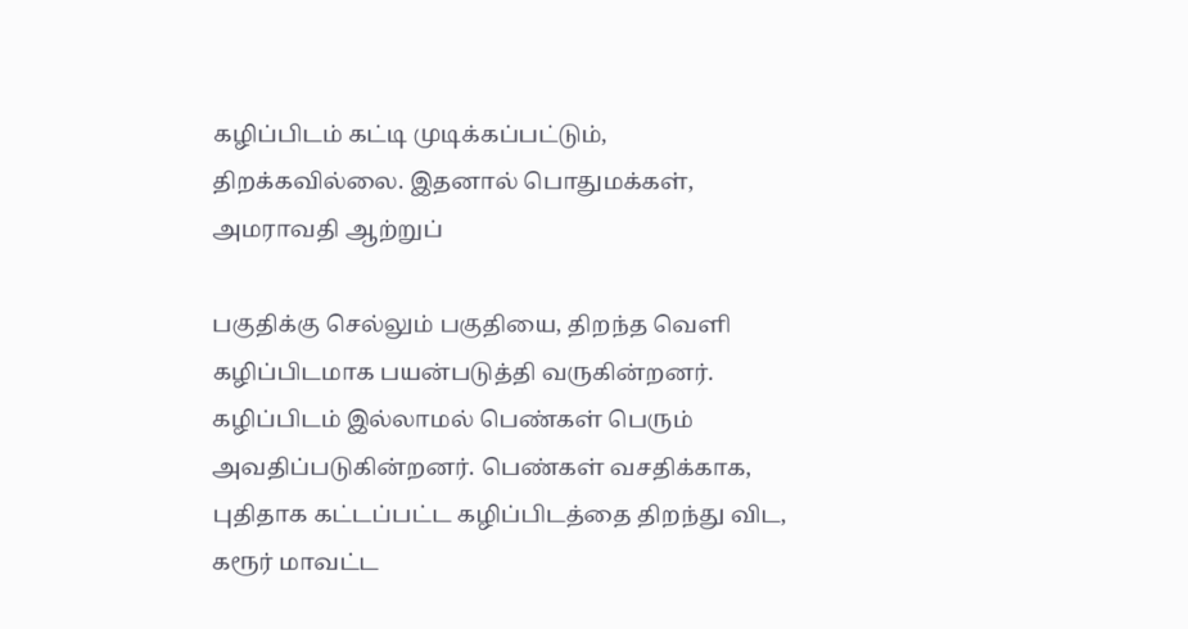கழிப்பிடம் கட்டி முடிக்கப்பட்டும், திறக்கவில்லை. இதனால் பொதுமக்கள், அமராவதி ஆற்றுப்

பகுதிக்கு செல்லும் பகுதியை, திறந்த வெளி கழிப்பிடமாக பயன்படுத்தி வருகின்றனர். கழிப்பிடம் இல்லாமல் பெண்கள் பெரும் அவதிப்படுகின்றனர். பெண்கள் வசதிக்காக, புதிதாக கட்டப்பட்ட கழிப்பிடத்தை திறந்து விட, கரூர் மாவட்ட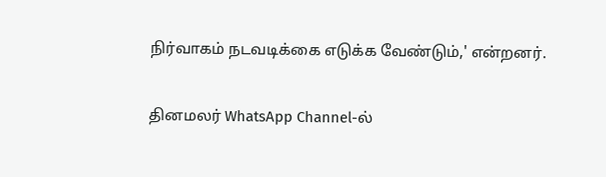நிர்வாகம் நடவடிக்கை எடுக்க வேண்டும்,' என்றனர்.

தினமலர் WhatsApp Channel-ல்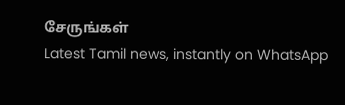சேருங்கள்
Latest Tamil news, instantly on WhatsApp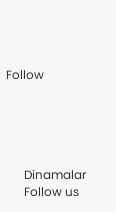Follow





      Dinamalar
      Follow us